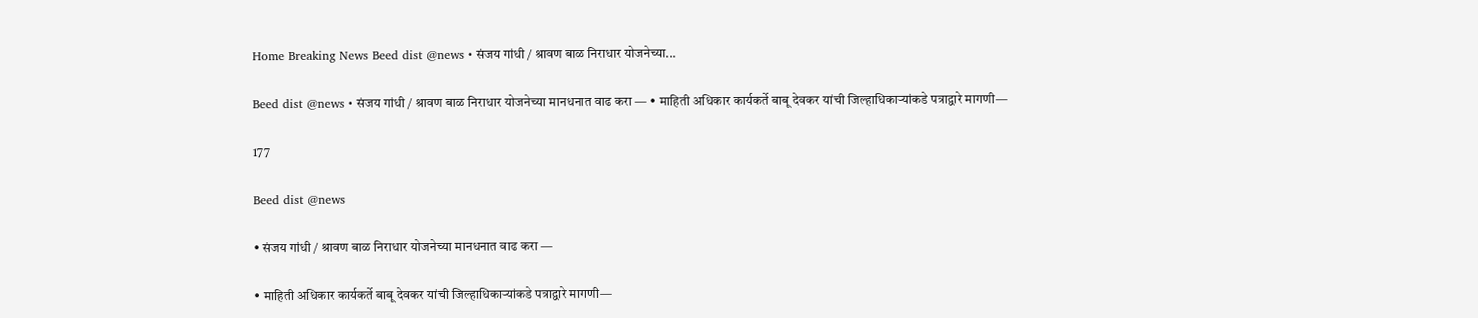Home Breaking News Beed dist @news • संजय गांधी / श्रावण बाळ निराधार योजनेच्या...

Beed dist @news • संजय गांधी / श्रावण बाळ निराधार योजनेच्या मानधनात वाढ करा — • माहिती अधिकार कार्यकर्ते बाबू देवकर यांची जिल्हाधिकाऱ्यांकडे पत्राद्वारे मागणी—

177

Beed dist @news

• संजय गांधी / श्रावण बाळ निराधार योजनेच्या मानधनात वाढ करा —

• माहिती अधिकार कार्यकर्ते बाबू देवकर यांची जिल्हाधिकाऱ्यांकडे पत्राद्वारे मागणी—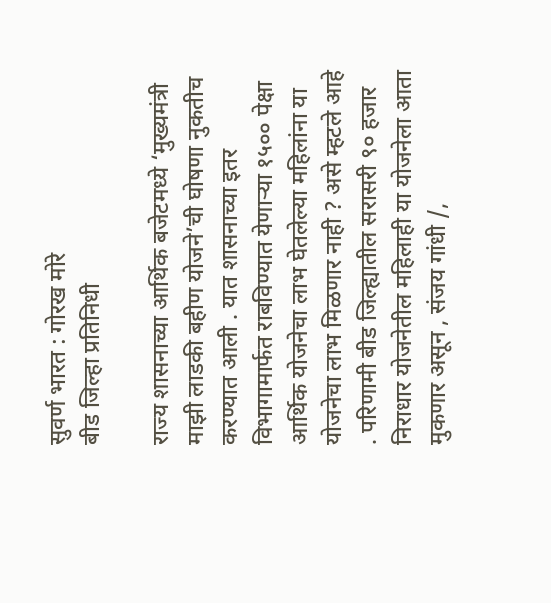सुवर्ण भारत : गोरख मोरे
बीड जिल्हा प्रतिनिधी

राज्य शासनाच्या आर्थिक बजेटमध्ये ‘मुख्यमंत्री माझी लाडकी बहीण योजने’ची घोषणा नुकतीच करण्यात आली . यात शासनाच्या इतर विभागामार्फत राबविण्यात येणाऱ्या १५०० पेक्षा आर्थिक योजनेचा लाभ घेतलेल्या महिलांना या योजनेचा लाभ मिळणार नाही ? असे म्हटले आहे . परिणामी बीड जिल्ह्यातील सरासरी ९० हजार निराधार योजनेतील महिलाही या योजनेला आता मुकणार असून , संजय गांधी /,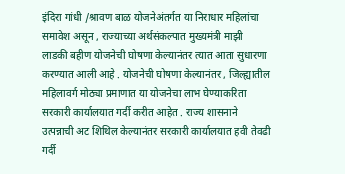इंदिरा गांधी /श्रावण बाळ योजनेअंतर्गत या निराधार महिलांचा समावेश असून , राज्याच्या अर्थसंकल्पात मुख्यमंत्री माझी लाडकी बहीण योजनेची घोषणा केल्यानंतर त्यात आता सुधारणा करण्यात आली आहे . योजनेची घोषणा केल्यानंतर , जिल्ह्यातील महिलावर्ग मोठ्या प्रमाणात या योजनेचा लाभ घेण्याकरिता सरकारी कार्यालयात गर्दी करीत आहेत . राज्य शासनाने उत्पन्नाची अट शिथिल केल्यानंतर सरकारी कार्यालयात हवी तेवढी गर्दी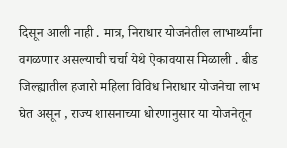दिसून आली नाही . मात्र, निराधार योजनेतील लाभार्थ्यांना वगळणार असल्याची चर्चा येथे ऐकावयास मिळाली . बीड जिल्ह्यातील हजारो महिला विविध निराधार योजनेचा लाभ घेत असून , राज्य शासनाच्या धोरणानुसार या योजनेतून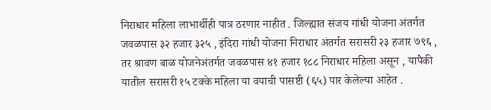निराधार महिला लाभार्थीही पात्र ठरणार नाहीत . जिल्ह्यात संजय गांधी योजना अंतर्गत जवळपास ३२ हजार ३२५ , इंदिरा गांधी योजना निराधार अंतर्गत सरासरी २३ हजार ७९६ , तर श्रावण बाळ योजनेअंतर्गत जवळपास ४१ हजार १८८ निराधार महिला असून , यापैकी यातील सरासरी १५ टक्के महिला या वयाची पासष्टी (६५) पार केलेल्या आहेत .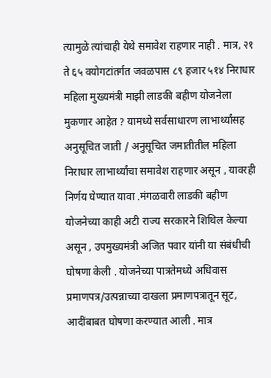त्यामुळे त्यांचाही येथे समावेश राहणार नाही . मात्र, २१ ते ६५ वयोगटांतर्गत जवळपास ८९ हजार ५१४ निराधार महिला मुख्यमंत्री माझी लाडकी बहीण योजनेला मुकणार आहेत ? यामध्ये सर्वसाधारण लाभार्थ्यांसह अनुसूचित जाती / अनुसूचित जमातीतील महिला निराधार लाभार्थ्यांचा समावेश राहणार असून , यावरही निर्णय घेण्यात यावा .मंगळवारी लाडकी बहीण योजनेच्या काही अटी राज्य सरकारने शिथिल केल्या असून , उपमुख्यमंत्री अजित पवार यांनी या संबंधीची घोषणा केली . योजनेच्या पात्रतेमध्ये अधिवास प्रमाणपत्र/उत्पन्नाच्या दाखला प्रमाणपत्रातून सूट, आदींबाबत घोषणा करण्यात आली . मात्र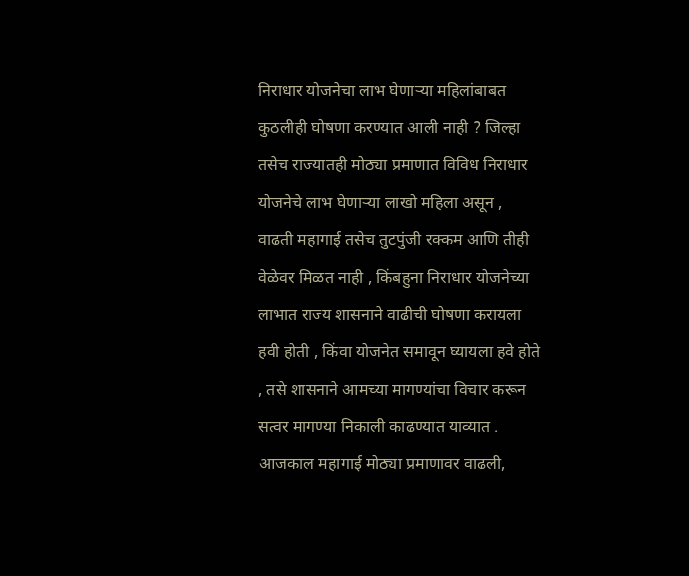निराधार योजनेचा लाभ घेणाऱ्या महिलांबाबत कुठलीही घोषणा करण्यात आली नाही ? जिल्हा तसेच राज्यातही मोठ्या प्रमाणात विविध निराधार योजनेचे लाभ घेणाऱ्या लाखो महिला असून , वाढती महागाई तसेच तुटपुंजी रक्कम आणि तीही वेळेवर मिळत नाही , किंबहुना निराधार योजनेच्या लाभात राज्य शासनाने वाढीची घोषणा करायला हवी होती , किंवा योजनेत समावून घ्यायला हवे होते , तसे शासनाने आमच्या मागण्यांचा विचार करून सत्वर मागण्या निकाली काढण्यात याव्यात . आजकाल महागाई मोठ्या प्रमाणावर वाढली,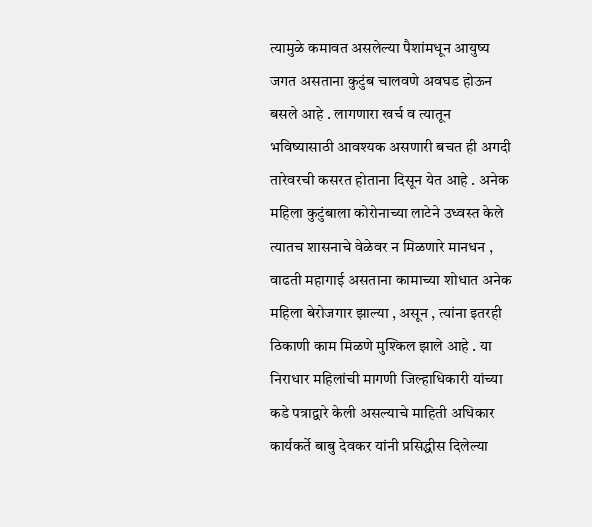त्यामुळे कमावत असलेल्या पैशांमधून आयुष्य जगत असताना कुटुंब चालवणे अवघड होऊन बसले आहे . लागणारा खर्च व त्यातून भविष्यासाठी आवश्यक असणारी बचत ही अगदी तारेवरची कसरत होताना दिसून येत आहे . अनेक महिला कुटुंबाला कोरोनाच्या लाटेने उध्वस्त केले त्यातच शासनाचे वेळेवर न मिळणारे मानधन , वाढती महागाई असताना कामाच्या शोधात अनेक महिला बेरोजगार झाल्या , असून , त्यांना इतरही ठिकाणी काम मिळणे मुश्किल झाले आहे . या निराधार महिलांची मागणी जिल्हाधिकारी यांच्या कडे पत्राद्वारे केली असल्याचे माहिती अधिकार कार्यकर्ते बाबु देवकर यांनी प्रसिद्धीस दिलेल्या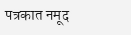पत्रकात नमूद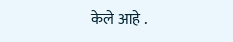केले आहे .